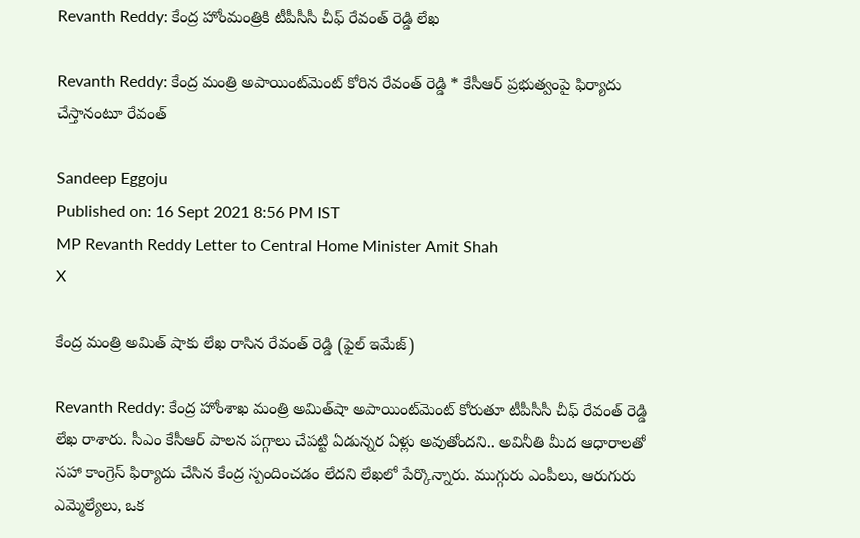Revanth Reddy: కేంద్ర హోంమంత్రికి టీపీసీసీ చీఫ్ రేవంత్ రెడ్డి లేఖ

Revanth Reddy: కేంద్ర మంత్రి అపాయింట్‌మెంట్ కోరిన రేవంత్ రెడ్డి * కేసీఆర్ ప్రభుత్వంపై ఫిర్యాదు చేస్తానంటూ రేవంత్

Sandeep Eggoju
Published on: 16 Sept 2021 8:56 PM IST
MP Revanth Reddy Letter to Central Home Minister Amit Shah
X

కేంద్ర మంత్రి అమిత్ షాకు లేఖ రాసిన రేవంత్ రెడ్డి (ఫైల్ ఇమేజ్)

Revanth Reddy: కేంద్ర హోంశాఖ మంత్రి అమిత్‌షా అపాయింట్‌మెంట్ కోరుతూ టీపీసీసీ చీఫ్ రేవంత్ రెడ్డి లేఖ రాశారు. సీఎం కేసీఆర్ పాలన పగ్గాలు చేపట్టి ఏడున్నర ఏళ్లు అవుతోందని.. అవినీతి మీద ఆధారాలతో సహా కాంగ్రెస్ ఫిర్యాదు చేసిన కేంద్ర స్పందించడం లేదని లేఖలో పేర్కొన్నారు. ముగ్గురు ఎంపీలు, ఆరుగురు ఎమ్మెల్యేలు, ఒక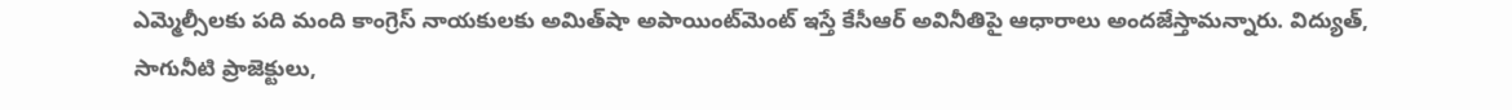ఎమ్మెల్సీలకు పది మంది కాంగ్రెస్ నాయకులకు అమిత్‌షా అపాయింట్‌మెంట్ ఇస్తే కేసీఆర్ అవినీతిపై ఆధారాలు అందజేస్తామన్నారు. విద్యుత్, సాగునీటి ప్రాజెక్టులు,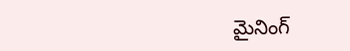మైనింగ్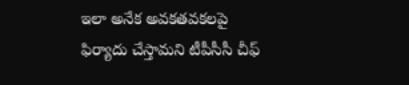ఇలా అనేక అవకతవకలపై ఫిర్యాదు చేస్తామని టీపీసీసీ చీఫ్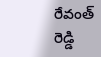రేవంత్ రెడ్డి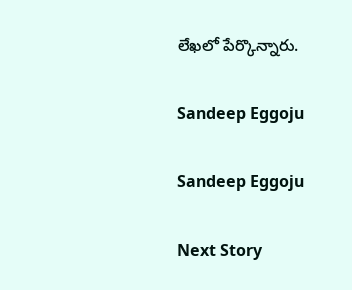లేఖలో పేర్కొన్నారు.

Sandeep Eggoju

Sandeep Eggoju

Next Story